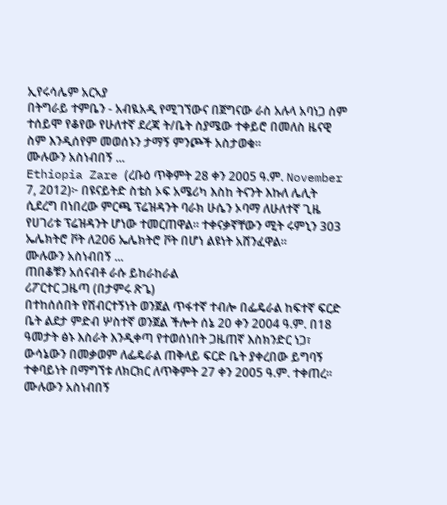ኢየሩሳሌም አርኣያ
በትግራይ ተምቤን - አብዪአዲ የሚገኘውና በጀግናው ራስ አሉላ አባነጋ ስም ተሰይሞ የቆየው የሁለተኛ ደረጃ ት/ቤት ስያሜው ተቀይሮ በመለስ ዜናዊ ስም እንዲሰየም መወሰኑን ታማኝ ምንጮች አስታወቁ።
ሙሉውን አስነብበኝ ...
Ethiopia Zare (ረቡዕ ጥቅምት 28 ቀን 2005 ዓ.ም. November 7, 2012)፦ በዩናይትድ ስቴስ ኦፍ አሜሪካ እስከ ትናንት እኩለ ሌሊት ሲደረግ በነበረው ምርጫ ፕሬዝዳንት ባራክ ሁሴን ኦባማ ለሁለተኛ ጊዜ የሀገሪቱ ፕሬዝዳንት ሆነው ተመርጠዋል። ተቀናቃኛቸውን ሚት ሩምኒን 303 ኤሌክትሮ ቮት ለ206 ኤሌክትሮ ቮት በሆነ ልዩነት አሸንፈዋል።
ሙሉውን አስነብበኝ ...
ጠበቆቹን አሰናብቶ ራሱ ይከራከራል
ሪፖርተር ጋዜጣ (በታምሩ ጽጌ)
በተከሰሰበት የሽብርተኝነት ወንጀል ጥፋተኛ ተብሎ በፌዴራል ከፍተኛ ፍርድ ቤት ልደታ ምድብ ሦስተኛ ወንጀል ችሎት ሰኔ 20 ቀን 2004 ዓ.ም. በ18 ዓመታት ፅኑ እስራት እንዲቀጣ የተወሰነበት ጋዜጠኛ እስክንድር ነጋ፣ ውሳኔውን በመቃወም ለፌዴራል ጠቅላይ ፍርድ ቤት ያቀረበው ይግባኝ ተቀባይነት በማግኘቱ ለክርክር ለጥቅምት 27 ቀን 2005 ዓ.ም. ተቀጠረ።
ሙሉውን አስነብበኝ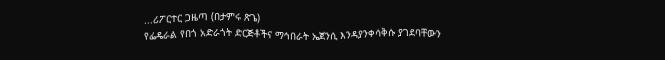...ሪፖርተር ጋዜጣ (በታምሩ ጽጌ)
የፌዴራል የበጎ አድራጎት ድርጅቶችና ማኅበራት ኤጀንሲ እንዳያንቀሳቅሱ ያገደባቸውን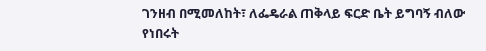ገንዘብ በሚመለከት፣ ለፌዴራል ጠቅላይ ፍርድ ቤት ይግባኝ ብለው የነበሩት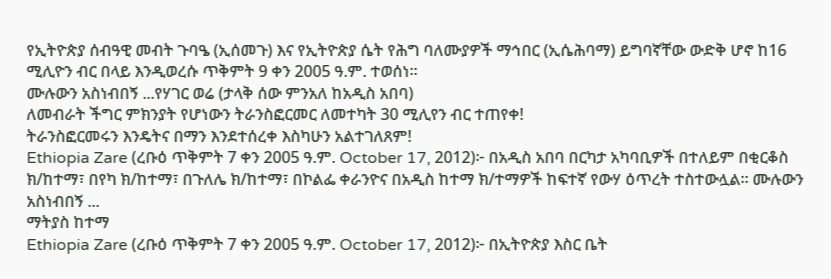የኢትዮጵያ ሰብዓዊ መብት ጉባዔ (ኢሰመጉ) እና የኢትዮጵያ ሴት የሕግ ባለሙያዎች ማኅበር (ኢሴሕባማ) ይግባኛቸው ውድቅ ሆኖ ከ16 ሚሊዮን ብር በላይ እንዲወረሱ ጥቅምት 9 ቀን 2005 ዓ.ም. ተወሰነ።
ሙሉውን አስነብበኝ ...የሃገር ወሬ (ታላቅ ሰው ምንአለ ከአዲስ አበባ)
ለመብራት ችግር ምክንያት የሆነውን ትራንስፎርመር ለመተካት 30 ሚሊየን ብር ተጠየቀ!
ትራንስፎርመሩን እንዴትና በማን እንደተሰረቀ እስካሁን አልተገለጸም!
Ethiopia Zare (ረቡዕ ጥቅምት 7 ቀን 2005 ዓ.ም. October 17, 2012)፦ በአዲስ አበባ በርካታ አካባቢዎች በተለይም በቂርቆስ ክ/ከተማ፣ በየካ ክ/ከተማ፣ በጉለሌ ክ/ከተማ፣ በኮልፌ ቀራንዮና በአዲስ ከተማ ክ/ተማዎች ከፍተኛ የውሃ ዕጥረት ተስተውሏል። ሙሉውን አስነብበኝ ...
ማትያስ ከተማ
Ethiopia Zare (ረቡዕ ጥቅምት 7 ቀን 2005 ዓ.ም. October 17, 2012)፦ በኢትዮጵያ እስር ቤት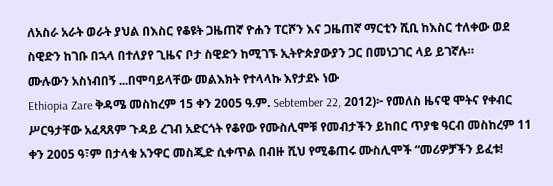ለአስራ አራት ወራት ያህል በእስር የቆዩት ጋዜጠኛ ዮሐን ፐርሾን እና ጋዜጠኛ ማርቲን ሺቢ ከእስር ተለቀው ወደ ስዊድን ከገቡ በኋላ በተለያየ ጊዜና ቦታ ስዊድን ከሚገኙ ኢትዮጵያውያን ጋር በመነጋገር ላይ ይገኛሉ።
ሙሉውን አስነብበኝ ...በሞባይላቸው መልእክት የተላላኩ እየታደኑ ነው
Ethiopia Zare ቅዳሜ መስከረም 15 ቀን 2005 ዓ.ም. Sebtember 22, 2012)፦ የመለስ ዜናዊ ሞትና የቀብር ሥርዓታቸው አፈጻጸም ጉዳይ ረገብ አድርጎት የቆየው የሙስሊሞቹ የመብታችን ይከበር ጥያቄ ዓርብ መስከረም 11 ቀን 2005 ዓ፣ም በታላቁ አንዋር መስጂድ ሲቀጥል በብዙ ሺህ የሚቆጠሩ ሙስሊሞች “መሪዎቻችን ይፈቱ!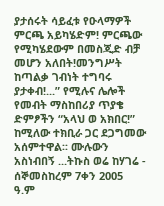ያታሰሩት ሳይፈቱ የዑላማዎች ምርጫ አይካሄድም! ምርጫው የሚካሄደውም በመስጂድ ብቻ መሆን አለበት!መንግሥት ከጣልቃ ገብነት ተግባሩ ያታቀብ!...” የሚሉና ሌሎች የመብት ማስከበሪያ ጥያቄ ድምፆችን “አላህ ወ አክበር!” ከሚለው ተክቢራ ጋር ደጋግመው አሰምተዋል፡፡ ሙሉውን አስነብበኝ ...ትኩስ ወሬ ከሃገሬ - ሰኞመስከረም 7ቀን 2005 ዓ.ም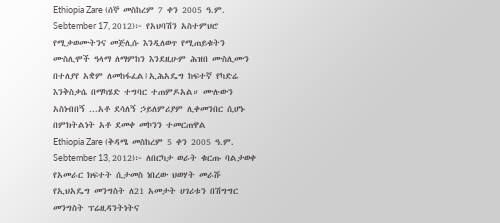Ethiopia Zare (ሰኞ መስከረም 7 ቀን 2005 ዓ.ም. Sebtember 17, 2012)፦ የአህባሽን አስተምህሮ የሚቃወሙትንና መጅሊሱ እንዲለወጥ የሚጠይቁትን ሙስሊሞች ዓላማ ለማምከን እንደዚሁም ሕዝበ ሙስሊሙን በተለያየ አቋም ለመከፋፈል፤ኢሕአዴግ ከፍተኛ የካድሬ እንቅስቃሴ በማካሄድ ተግባር ተጠምዶአል። ሙሉውን አስነብበኝ ...አቶ ደሳለኝ ኃይለምሪያም ሊቀመንበር ሲሆኑ በምክትልነት አቶ ደመቀ መኮንን ተመርጠዋል
Ethiopia Zare (ቅዳሜ መስከረም 5 ቀን 2005 ዓ.ም. Sebtember 13, 2012)፦ ለበርካታ ወራት ቁርጡ ባልታወቀ የአመራር ክፍተት ሲታመስ ነበረው ህወሃት መራሹ የኢህአዴግ መንግስት ለ21 አመታት ሀገሪቱን በሽግግር መንግስት ፕሬዚዳንትነትና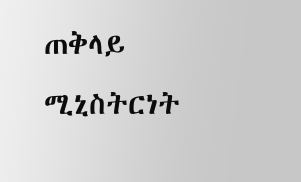ጠቅላይ ሚኒስትርነት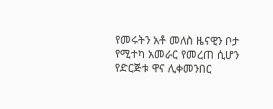የመሩትን አቶ መለስ ዜናዊን ቦታ የሚተካ አመራር የመረጠ ሲሆን የድርጅቱ ዋና ሊቀመንበር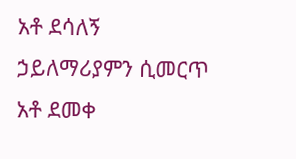አቶ ደሳለኝ ኃይለማሪያምን ሲመርጥ አቶ ደመቀ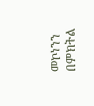መኮነንን በምክትል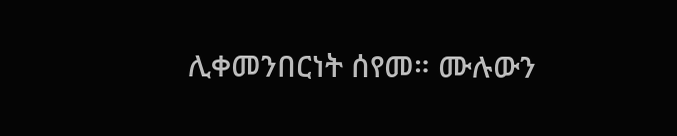ሊቀመንበርነት ሰየመ። ሙሉውን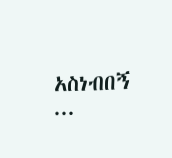አስነብበኝ ...